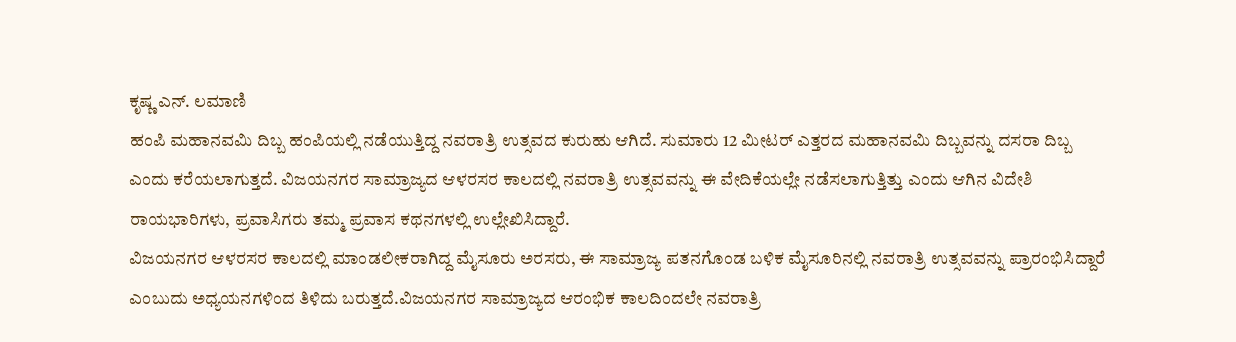ಕೃಷ್ಣ ಎನ್. ಲಮಾಣಿ
ಹಂಪಿ ಮಹಾನವಮಿ ದಿಬ್ಬ ಹಂಪಿಯಲ್ಲಿ ನಡೆಯುತ್ತಿದ್ದ ನವರಾತ್ರಿ ಉತ್ಸವದ ಕುರುಹು ಆಗಿದೆ. ಸುಮಾರು 12 ಮೀಟರ್ ಎತ್ತರದ ಮಹಾನವಮಿ ದಿಬ್ಬವನ್ನು ದಸರಾ ದಿಬ್ಬ ಎಂದು ಕರೆಯಲಾಗುತ್ತದೆ. ವಿಜಯನಗರ ಸಾಮ್ರಾಜ್ಯದ ಆಳರಸರ ಕಾಲದಲ್ಲಿ ನವರಾತ್ರಿ ಉತ್ಸವವನ್ನು ಈ ವೇದಿಕೆಯಲ್ಲೇ ನಡೆಸಲಾಗುತ್ತಿತ್ತು ಎಂದು ಆಗಿನ ವಿದೇಶಿ ರಾಯಭಾರಿಗಳು, ಪ್ರವಾಸಿಗರು ತಮ್ಮ ಪ್ರವಾಸ ಕಥನಗಳಲ್ಲಿ ಉಲ್ಲೇಖಿಸಿದ್ದಾರೆ.
ವಿಜಯನಗರ ಆಳರಸರ ಕಾಲದಲ್ಲಿ ಮಾಂಡಲೀಕರಾಗಿದ್ದ ಮೈಸೂರು ಅರಸರು, ಈ ಸಾಮ್ರಾಜ್ಯ ಪತನಗೊಂಡ ಬಳಿಕ ಮೈಸೂರಿನಲ್ಲಿ ನವರಾತ್ರಿ ಉತ್ಸವವನ್ನು ಪ್ರಾರಂಭಿಸಿದ್ದಾರೆ ಎಂಬುದು ಅಧ್ಯಯನಗಳಿಂದ ತಿಳಿದು ಬರುತ್ತದೆ.ವಿಜಯನಗರ ಸಾಮ್ರಾಜ್ಯದ ಆರಂಭಿಕ ಕಾಲದಿಂದಲೇ ನವರಾತ್ರಿ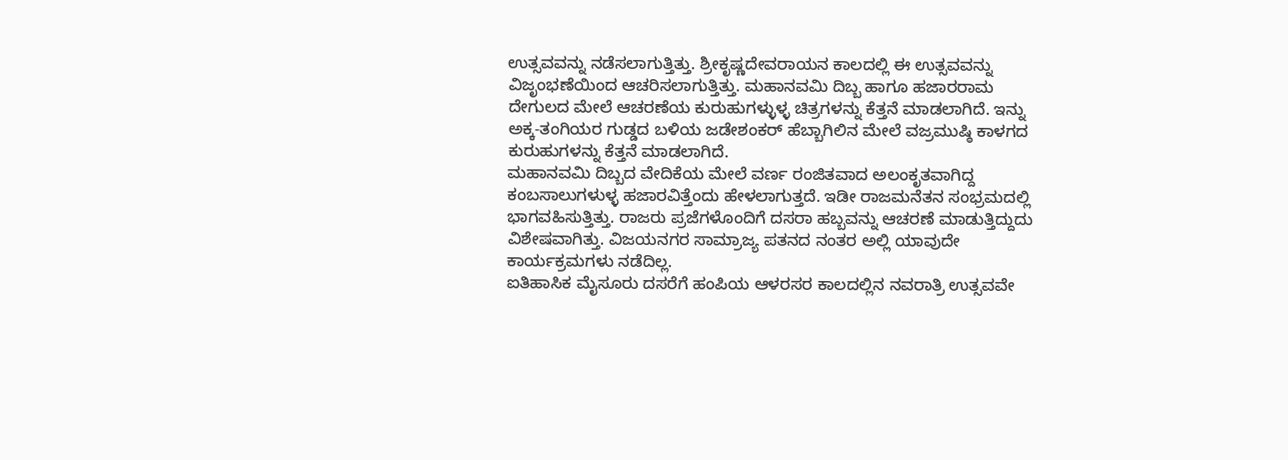ಉತ್ಸವವನ್ನು ನಡೆಸಲಾಗುತ್ತಿತ್ತು. ಶ್ರೀಕೃಷ್ಣದೇವರಾಯನ ಕಾಲದಲ್ಲಿ ಈ ಉತ್ಸವವನ್ನು ವಿಜೃಂಭಣೆಯಿಂದ ಆಚರಿಸಲಾಗುತ್ತಿತ್ತು. ಮಹಾನವಮಿ ದಿಬ್ಬ ಹಾಗೂ ಹಜಾರರಾಮ ದೇಗುಲದ ಮೇಲೆ ಆಚರಣೆಯ ಕುರುಹುಗಳ್ಳುಳ್ಳ ಚಿತ್ರಗಳನ್ನು ಕೆತ್ತನೆ ಮಾಡಲಾಗಿದೆ. ಇನ್ನು ಅಕ್ಕ-ತಂಗಿಯರ ಗುಡ್ಡದ ಬಳಿಯ ಜಡೇಶಂಕರ್ ಹೆಬ್ಬಾಗಿಲಿನ ಮೇಲೆ ವಜ್ರಮುಷ್ಠಿ ಕಾಳಗದ ಕುರುಹುಗಳನ್ನು ಕೆತ್ತನೆ ಮಾಡಲಾಗಿದೆ.
ಮಹಾನವಮಿ ದಿಬ್ಬದ ವೇದಿಕೆಯ ಮೇಲೆ ವರ್ಣ ರಂಜಿತವಾದ ಅಲಂಕೃತವಾಗಿದ್ದ ಕಂಬಸಾಲುಗಳುಳ್ಳ ಹಜಾರವಿತ್ತೆಂದು ಹೇಳಲಾಗುತ್ತದೆ. ಇಡೀ ರಾಜಮನೆತನ ಸಂಭ್ರಮದಲ್ಲಿ ಭಾಗವಹಿಸುತ್ತಿತ್ತು. ರಾಜರು ಪ್ರಜೆಗಳೊಂದಿಗೆ ದಸರಾ ಹಬ್ಬವನ್ನು ಆಚರಣೆ ಮಾಡುತ್ತಿದ್ದುದು ವಿಶೇಷವಾಗಿತ್ತು. ವಿಜಯನಗರ ಸಾಮ್ರಾಜ್ಯ ಪತನದ ನಂತರ ಅಲ್ಲಿ ಯಾವುದೇ ಕಾರ್ಯಕ್ರಮಗಳು ನಡೆದಿಲ್ಲ.
ಐತಿಹಾಸಿಕ ಮೈಸೂರು ದಸರೆಗೆ ಹಂಪಿಯ ಆಳರಸರ ಕಾಲದಲ್ಲಿನ ನವರಾತ್ರಿ ಉತ್ಸವವೇ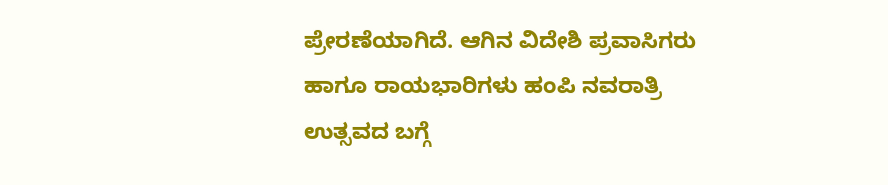ಪ್ರೇರಣೆಯಾಗಿದೆ. ಆಗಿನ ವಿದೇಶಿ ಪ್ರವಾಸಿಗರು ಹಾಗೂ ರಾಯಭಾರಿಗಳು ಹಂಪಿ ನವರಾತ್ರಿ ಉತ್ಸವದ ಬಗ್ಗೆ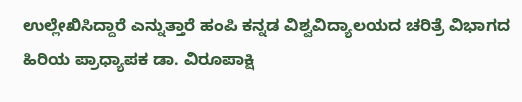ಉಲ್ಲೇಖಿಸಿದ್ದಾರೆ ಎನ್ನುತ್ತಾರೆ ಹಂಪಿ ಕನ್ನಡ ವಿಶ್ವವಿದ್ಯಾಲಯದ ಚರಿತ್ರೆ ವಿಭಾಗದ ಹಿರಿಯ ಪ್ರಾಧ್ಯಾಪಕ ಡಾ. ವಿರೂಪಾಕ್ಷಿ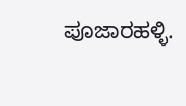ಪೂಜಾರಹಳ್ಳಿ.